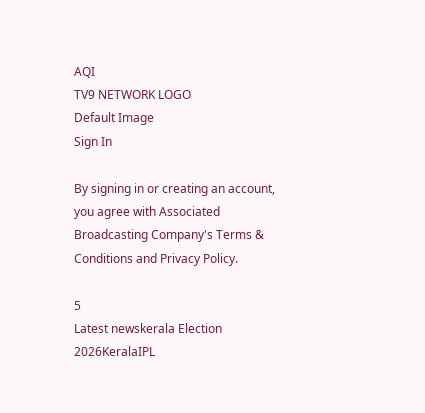AQI
TV9 NETWORK LOGO
Default Image
Sign In

By signing in or creating an account, you agree with Associated Broadcasting Company's Terms & Conditions and Privacy Policy.

5
Latest newskerala Election 2026KeralaIPL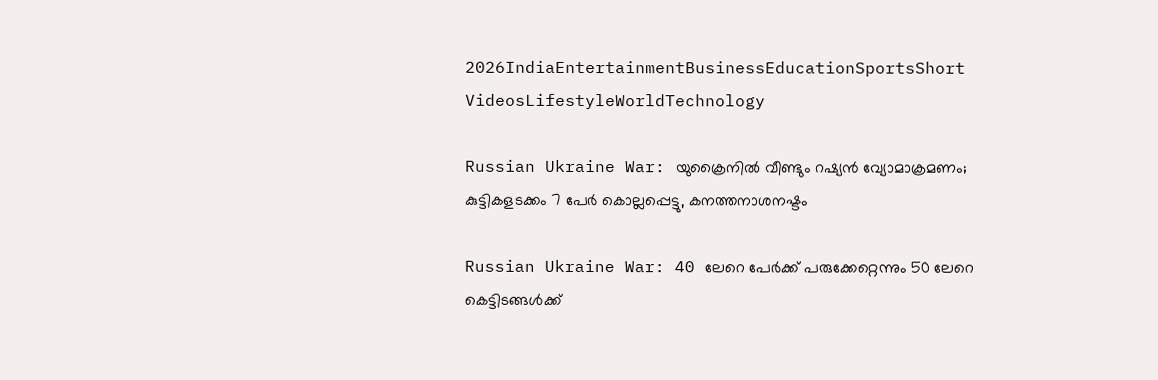2026IndiaEntertainmentBusinessEducationSportsShort VideosLifestyleWorldTechnology

Russian Ukraine War: യുക്രൈനിൽ വീണ്ടും റഷ്യൻ വ്യോമാക്രമണം; കുട്ടികളടക്കം 7 പേർ കൊല്ലപ്പെട്ടു, കനത്തനാശനഷ്ടം

Russian Ukraine War: 40 ലേറെ പേർക്ക് പരുക്കേറ്റെന്നും 50 ലേറെ കെട്ടിടങ്ങൾക്ക്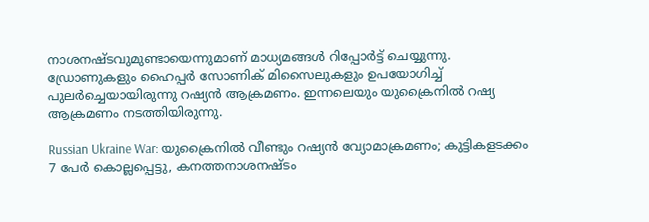നാശനഷ്ടവുമുണ്ടായെന്നുമാണ് മാധ്യമങ്ങൾ റിപ്പോർട്ട് ചെയ്യുന്നു. ഡ്രോണുകളും ഹൈപ്പർ സോണിക് മിസൈലുകളും ഉപയോഗിച്ച് പുലർച്ചെയായിരുന്നു റഷ്യൻ ആക്രമണം. ഇന്നലെയും യുക്രൈനിൽ റഷ്യ ആക്രമണം നടത്തിയിരുന്നു.

Russian Ukraine War: യുക്രൈനിൽ വീണ്ടും റഷ്യൻ വ്യോമാക്രമണം; കുട്ടികളടക്കം 7 പേർ കൊല്ലപ്പെട്ടു, കനത്തനാശനഷ്ടം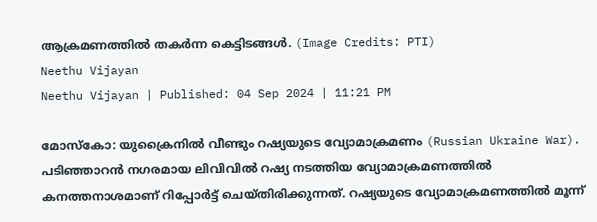ആക്രമണത്തിൽ തകർന്ന കെട്ടിടങ്ങൾ. (Image Credits: PTI)
Neethu Vijayan
Neethu Vijayan | Published: 04 Sep 2024 | 11:21 PM

മോസ്കോ: യുക്രൈനിൽ വീണ്ടും റഷ്യയുടെ വ്യോമാക്രമണം (Russian Ukraine War). പടിഞ്ഞാറൻ നഗരമായ ലിവിവിൽ റഷ്യ നടത്തിയ വ്യോമാക്രമണത്തിൽ കനത്തനാശമാണ് റിപ്പോർട്ട് ചെയ്തിരിക്കുന്നത്. റഷ്യയുടെ വ്യോമാക്രമണത്തിൽ മൂന്ന്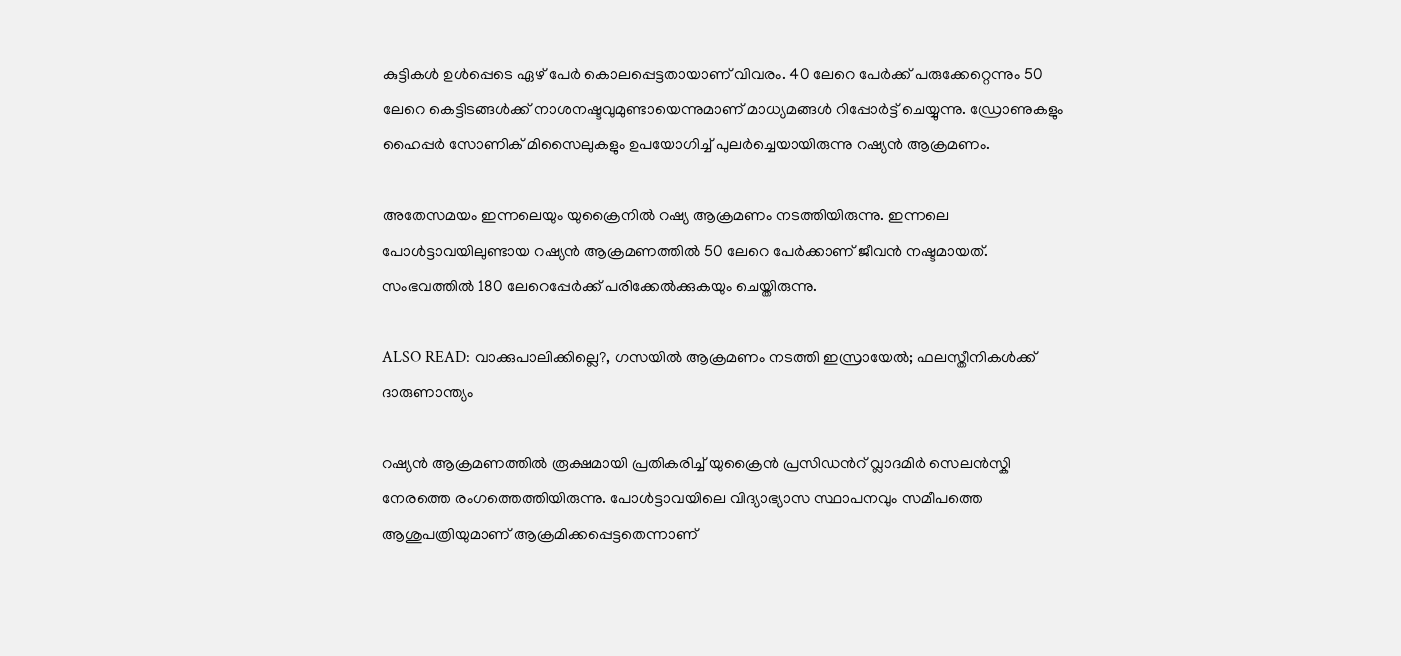കുട്ടികൾ ഉൾപ്പെടെ ഏഴ് പേർ കൊലപ്പെട്ടതായാണ് വിവരം. 40 ലേറെ പേർക്ക് പരുക്കേറ്റെന്നും 50 ലേറെ കെട്ടിടങ്ങൾക്ക് നാശനഷ്ടവുമുണ്ടായെന്നുമാണ് മാധ്യമങ്ങൾ റിപ്പോർട്ട് ചെയ്യുന്നു. ഡ്രോണുകളും ഹൈപ്പർ സോണിക് മിസൈലുകളും ഉപയോഗിച്ച് പുലർച്ചെയായിരുന്നു റഷ്യൻ ആക്രമണം.

അതേസമയം ഇന്നലെയും യുക്രൈനിൽ റഷ്യ ആക്രമണം നടത്തിയിരുന്നു. ഇന്നലെ പോൾട്ടാവയിലുണ്ടായ റഷ്യൻ ആക്രമണത്തിൽ 50 ലേറെ പേർക്കാണ് ജീവൻ നഷ്ടമായത്. സംഭവത്തിൽ 180 ലേറെപ്പേർക്ക് പരിക്കേൽക്കുകയും ചെയ്തിരുന്നു.

ALSO READ: വാക്കുപാലിക്കില്ലെ?, ഗസയില്‍ ആക്രമണം നടത്തി ഇസ്രായേല്‍; ഫലസ്തീനികള്‍ക്ക് ദാരുണാന്ത്യം

റഷ്യൻ ആക്രമണത്തിൽ രൂക്ഷമായി പ്രതികരിച്ച് യുക്രൈൻ പ്രസിഡൻറ് വ്ലാദമിർ സെലൻസ്കി നേരത്തെ രംഗത്തെത്തിയിരുന്നു. പോൾട്ടാവയിലെ വിദ്യാഭ്യാസ സ്ഥാപനവും സമീപത്തെ ആശുപത്രിയുമാണ് ആക്രമിക്കപ്പെട്ടതെന്നാണ്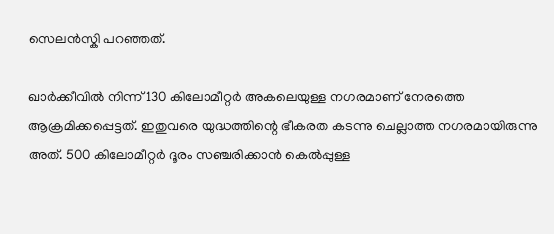സെലൻസ്കി പറഞ്ഞത്.

ഖാർക്കീവിൽ നിന്ന് 130 കിലോമീറ്റർ അകലെയുള്ള നഗരമാണ് നേരത്തെ ആക്രമിക്കപ്പെട്ടത്. ഇതുവരെ യുദ്ധത്തിന്റെ ഭീകരത കടന്നു ചെല്ലാത്ത നഗരമായിരുന്നു അത്. 500 കിലോമീറ്റർ ദൂരം സഞ്ചരിക്കാൻ കെൽപ്പുള്ള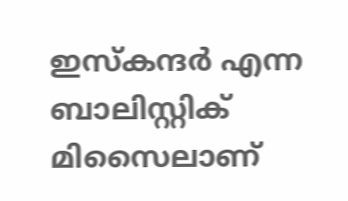ഇസ്കന്ദർ എന്ന ബാലിസ്റ്റിക് മിസൈലാണ്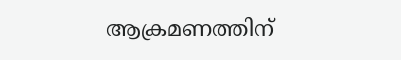ആക്രമണത്തിന്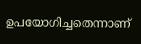ഉപയോഗിച്ചതെന്നാണ്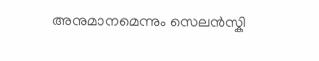അനുമാനമെന്നും സെലൻസ്കി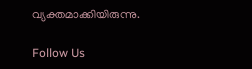വ്യക്തമാക്കിയിരുന്നു.

Follow Us